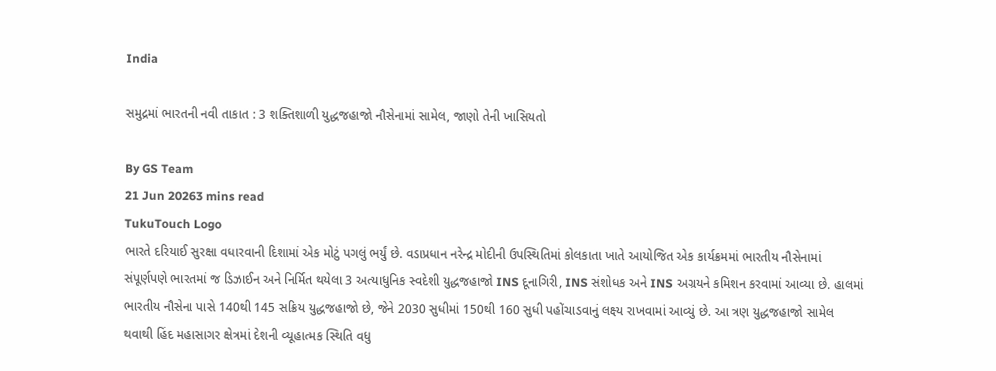India

સમુદ્રમાં ભારતની નવી તાકાત : 3 શક્તિશાળી યુદ્ધજહાજો નૌસેનામાં સામેલ, જાણો તેની ખાસિયતો

By GS Team
21 Jun 20263 mins read
TukuTouch Logo
ભારતે દરિયાઈ સુરક્ષા વધારવાની દિશામાં એક મોટું પગલું ભર્યું છે. વડાપ્રધાન નરેન્દ્ર મોદીની ઉપસ્થિતિમાં કોલકાતા ખાતે આયોજિત એક કાર્યક્રમમાં ભારતીય નૌસેનામાં સંપૂર્ણપણે ભારતમાં જ ડિઝાઈન અને નિર્મિત થયેલા 3 અત્યાધુનિક સ્વદેશી યુદ્ધજહાજો INS દૂનાગિરી, INS સંશોધક અને INS અગ્રયને કમિશન કરવામાં આવ્યા છે. હાલમાં ભારતીય નૌસેના પાસે 140થી 145 સક્રિય યુદ્ધજહાજો છે, જેને 2030 સુધીમાં 150થી 160 સુધી પહોંચાડવાનું લક્ષ્ય રાખવામાં આવ્યું છે. આ ત્રણ યુદ્ધજહાજો સામેલ થવાથી હિંદ મહાસાગર ક્ષેત્રમાં દેશની વ્યૂહાત્મક સ્થિતિ વધુ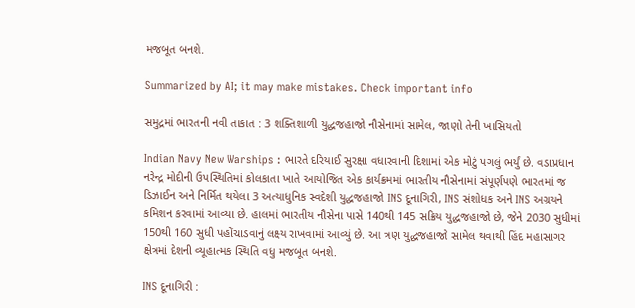મજબૂત બનશે.

Summarized by AI; it may make mistakes. Check important info

સમુદ્રમાં ભારતની નવી તાકાત : 3 શક્તિશાળી યુદ્ધજહાજો નૌસેનામાં સામેલ, જાણો તેની ખાસિયતો

Indian Navy New Warships : ભારતે દરિયાઈ સુરક્ષા વધારવાની દિશામાં એક મોટું પગલું ભર્યું છે. વડાપ્રધાન નરેન્દ્ર મોદીની ઉપસ્થિતિમાં કોલકાતા ખાતે આયોજિત એક કાર્યક્રમમાં ભારતીય નૌસેનામાં સંપૂર્ણપણે ભારતમાં જ ડિઝાઈન અને નિર્મિત થયેલા 3 અત્યાધુનિક સ્વદેશી યુદ્ધજહાજો INS દૂનાગિરી, INS સંશોધક અને INS અગ્રયને કમિશન કરવામાં આવ્યા છે. હાલમાં ભારતીય નૌસેના પાસે 140થી 145 સક્રિય યુદ્ધજહાજો છે, જેને 2030 સુધીમાં 150થી 160 સુધી પહોંચાડવાનું લક્ષ્ય રાખવામાં આવ્યું છે. આ ત્રણ યુદ્ધજહાજો સામેલ થવાથી હિંદ મહાસાગર ક્ષેત્રમાં દેશની વ્યૂહાત્મક સ્થિતિ વધુ મજબૂત બનશે.

INS દૂનાગિરી :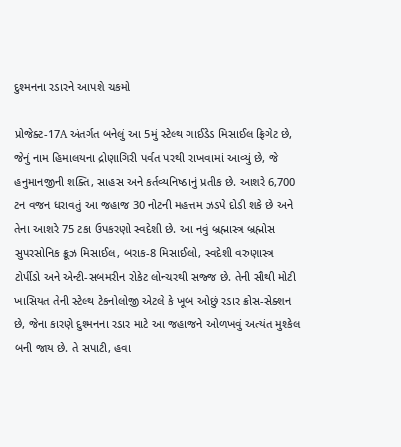દુશ્મનના રડારને આપશે ચકમો

પ્રોજેક્ટ-17A અંતર્ગત બનેલું આ 5મું સ્ટેલ્થ ગાઈડેડ મિસાઈલ ફ્રિગેટ છે, જેનું નામ હિમાલયના દ્રોણાગિરી પર્વત પરથી રાખવામાં આવ્યું છે, જે હનુમાનજીની શક્તિ, સાહસ અને કર્તવ્યનિષ્ઠાનું પ્રતીક છે. આશરે 6,700 ટન વજન ધરાવતું આ જહાજ 30 નોટની મહત્તમ ઝડપે દોડી શકે છે અને તેના આશરે 75 ટકા ઉપકરણો સ્વદેશી છે. આ નવું બ્રહ્માસ્ત્ર બ્રહ્મોસ સુપરસોનિક ક્રૂઝ મિસાઈલ, બરાક-8 મિસાઈલો, સ્વદેશી વરુણાસ્ત્ર ટોર્પીડો અને એન્ટી-સબમરીન રોકેટ લોન્ચરથી સજ્જ છે. તેની સૌથી મોટી ખાસિયત તેની સ્ટેલ્થ ટેકનોલોજી એટલે કે ખૂબ ઓછું રડાર ક્રોસ-સેક્શન છે, જેના કારણે દુશ્મનના રડાર માટે આ જહાજને ઓળખવું અત્યંત મુશ્કેલ બની જાય છે. તે સપાટી, હવા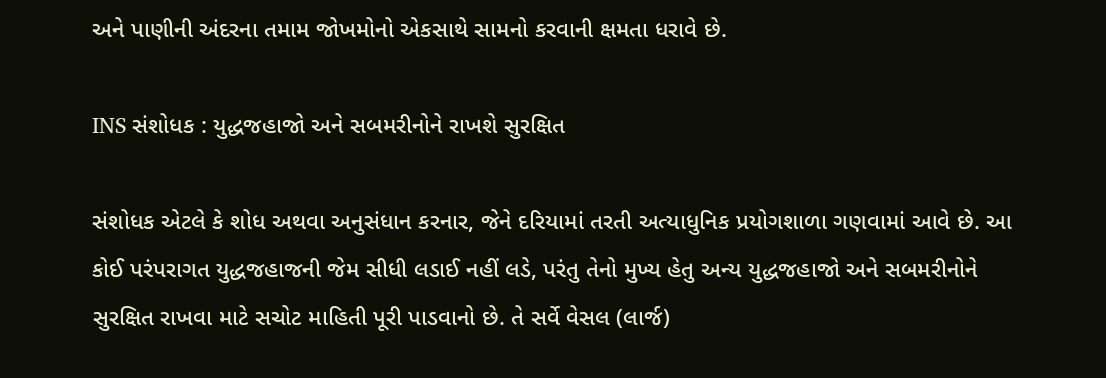અને પાણીની અંદરના તમામ જોખમોનો એકસાથે સામનો કરવાની ક્ષમતા ધરાવે છે.

INS સંશોધક : યુદ્ધજહાજો અને સબમરીનોને રાખશે સુરક્ષિત

સંશોધક એટલે કે શોધ અથવા અનુસંધાન કરનાર, જેને દરિયામાં તરતી અત્યાધુનિક પ્રયોગશાળા ગણવામાં આવે છે. આ કોઈ પરંપરાગત યુદ્ધજહાજની જેમ સીધી લડાઈ નહીં લડે, પરંતુ તેનો મુખ્ય હેતુ અન્ય યુદ્ધજહાજો અને સબમરીનોને સુરક્ષિત રાખવા માટે સચોટ માહિતી પૂરી પાડવાનો છે. તે સર્વે વેસલ (લાર્જ)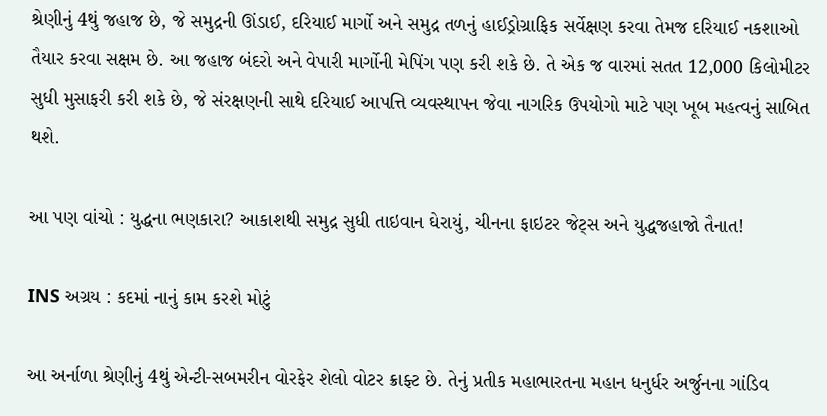શ્રેણીનું 4થું જહાજ છે, જે સમુદ્રની ઊંડાઈ, દરિયાઈ માર્ગો અને સમુદ્ર તળનું હાઈડ્રોગ્રાફિક સર્વેક્ષણ કરવા તેમજ દરિયાઈ નકશાઓ તૈયાર કરવા સક્ષમ છે. આ જહાજ બંદરો અને વેપારી માર્ગોની મેપિંગ પણ કરી શકે છે. તે એક જ વારમાં સતત 12,000 કિલોમીટર સુધી મુસાફરી કરી શકે છે, જે સંરક્ષણની સાથે દરિયાઈ આપત્તિ વ્યવસ્થાપન જેવા નાગરિક ઉપયોગો માટે પણ ખૂબ મહત્વનું સાબિત થશે.

આ પણ વાંચો : યુદ્ધના ભણકારા? આકાશથી સમુદ્ર સુધી તાઇવાન ઘેરાયું, ચીનના ફાઇટર જેટ્સ અને યુદ્ધજહાજો તૈનાત!

INS અગ્રય : કદમાં નાનું કામ કરશે મોટું

આ અર્નાળા શ્રેણીનું 4થું એન્ટી-સબમરીન વોરફેર શેલો વોટર ક્રાફ્ટ છે. તેનું પ્રતીક મહાભારતના મહાન ધનુર્ધર અર્જુનના ગાંડિવ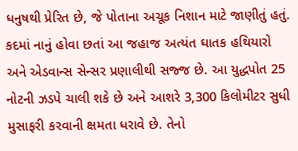ધનુષથી પ્રેરિત છે, જે પોતાના અચૂક નિશાન માટે જાણીતું હતું. કદમાં નાનું હોવા છતાં આ જહાજ અત્યંત ઘાતક હથિયારો અને એડવાન્સ સેન્સર પ્રણાલીથી સજ્જ છે. આ યુદ્ધપોત 25 નોટની ઝડપે ચાલી શકે છે અને આશરે 3,300 કિલોમીટર સુધી મુસાફરી કરવાની ક્ષમતા ધરાવે છે. તેનો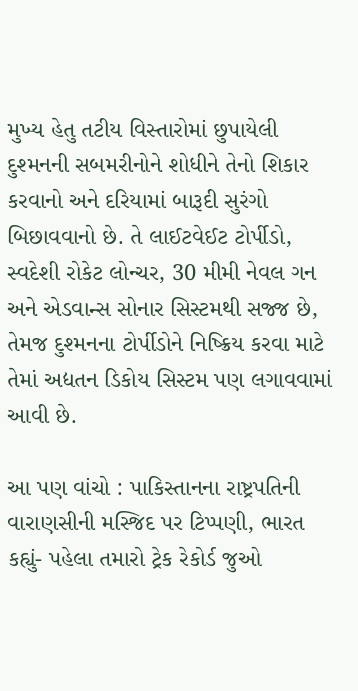મુખ્ય હેતુ તટીય વિસ્તારોમાં છુપાયેલી દુશ્મનની સબમરીનોને શોધીને તેનો શિકાર કરવાનો અને દરિયામાં બારૂદી સુરંગો બિછાવવાનો છે. તે લાઈટવેઈટ ટોર્પીડો, સ્વદેશી રોકેટ લોન્ચર, 30 મીમી નેવલ ગન અને એડવાન્સ સોનાર સિસ્ટમથી સજ્જ છે, તેમજ દુશ્મનના ટોર્પીડોને નિષ્ક્રિય કરવા માટે તેમાં અદ્યતન ડિકોય સિસ્ટમ પણ લગાવવામાં આવી છે.

આ પણ વાંચો : પાકિસ્તાનના રાષ્ટ્રપતિની વારાણસીની મસ્જિદ પર ટિપ્પણી, ભારત કહ્યું- પહેલા તમારો ટ્રેક રેકોર્ડ જુઓ